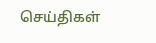செய்திகள்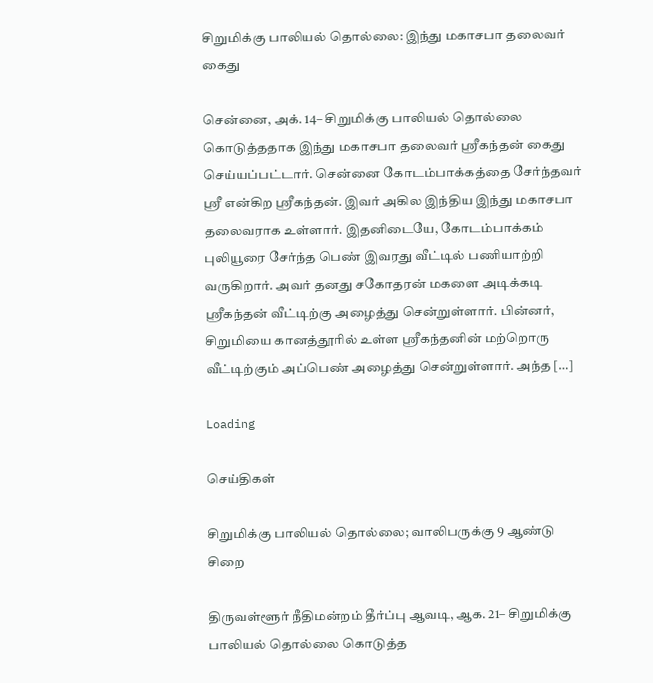சிறுமிக்கு பாலியல் தொல்லை: இந்து மகாசபா தலைவர் கைது

சென்னை, அக். 14– சிறுமிக்கு பாலியல் தொல்லை கொடுத்ததாக இந்து மகாசபா தலைவர் ஸ்ரீகந்தன் கைது செய்யப்பட்டார். சென்னை கோடம்பாக்கத்தை சேர்ந்தவர் ஸ்ரீ என்கிற ஸ்ரீகந்தன். இவர் அகில இந்திய இந்து மகாசபா தலைவராக உள்ளார். இதனிடையே, கோடம்பாக்கம் புலியூரை சேர்ந்த பெண் இவரது வீட்டில் பணியாற்றி வருகிறார். அவர் தனது சகோதரன் மகளை அடிக்கடி ஸ்ரீகந்தன் வீட்டிற்கு அழைத்து சென்றுள்ளார். பின்னர், சிறுமியை கானத்தூரில் உள்ள ஸ்ரீகந்தனின் மற்றொரு வீட்டிற்கும் அப்பெண் அழைத்து சென்றுள்ளார். அந்த […]

Loading

செய்திகள்

சிறுமிக்கு பாலியல் தொல்லை; வாலிபருக்கு 9 ஆண்டு சிறை

திருவள்ளூர் நீதிமன்றம் தீர்ப்பு ஆவடி, ஆக. 21– சிறுமிக்கு பாலியல் தொல்லை கொடுத்த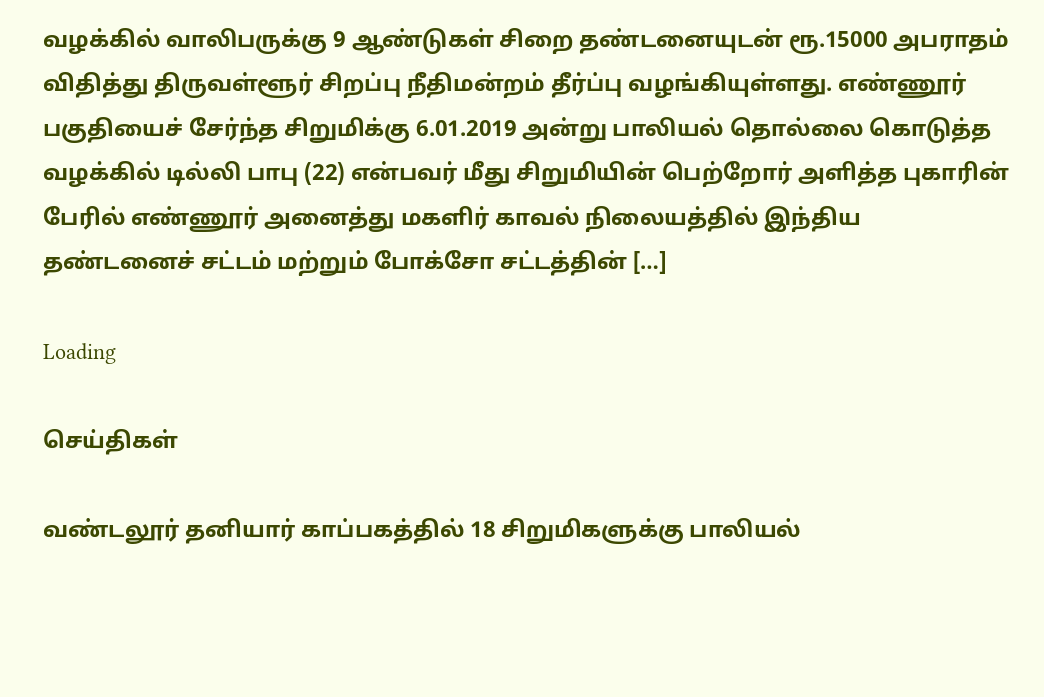வழக்கில் வாலிபருக்கு 9 ஆண்டுகள் சிறை தண்டனையுடன் ரூ.15000 அபராதம் விதித்து திருவள்ளூர் சிறப்பு நீதிமன்றம் தீர்ப்பு வழங்கியுள்ளது. எண்ணூர் பகுதியைச் சேர்ந்த சிறுமிக்கு 6.01.2019 அன்று பாலியல் தொல்லை கொடுத்த வழக்கில் டில்லி பாபு (22) என்பவர் மீது சிறுமியின் பெற்றோர் அளித்த புகாரின் பேரில் எண்ணூர் அனைத்து மகளிர் காவல் நிலையத்தில் இந்திய தண்டனைச் சட்டம் மற்றும் போக்சோ சட்டத்தின் […]

Loading

செய்திகள்

வண்டலூர் தனியார் காப்பகத்தில் 18 சிறுமிகளுக்கு பாலியல்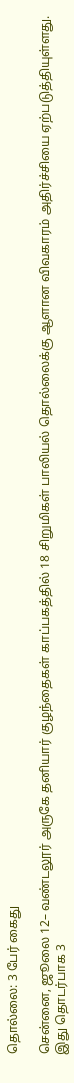தொல்லை: 3 பேர் கைது

சென்னை, ஜூலை 12– வண்டலூர் அருகே தனியார் குழந்தைகள் காப்பகத்தில் 18 சிறுமிகள் பாலியல் தொல்லைக்கு ஆளான விவகாரம் அதிர்ச்சியை ஏற்படுத்தியுள்ளது. இது தொடர்பாக 3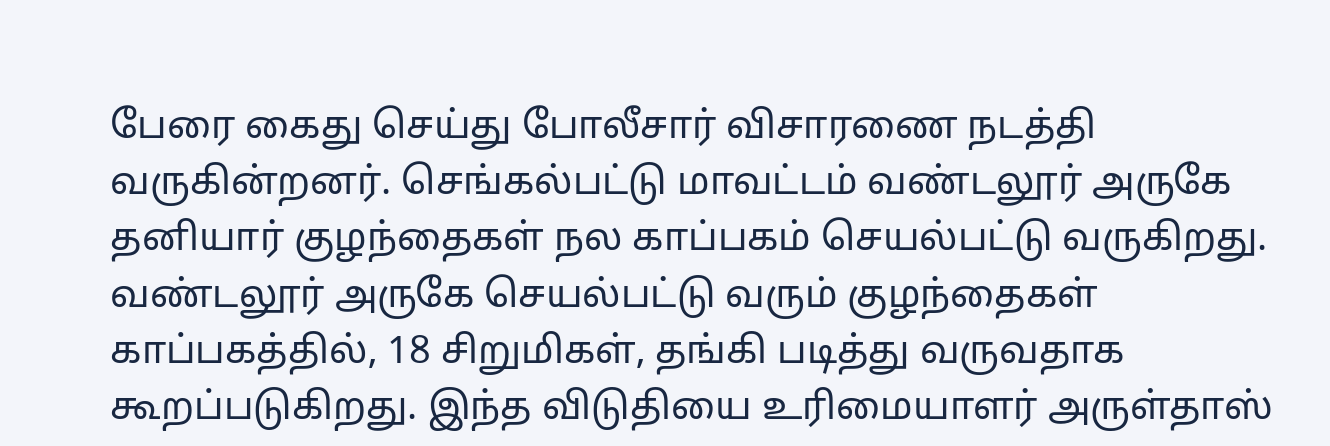பேரை கைது செய்து போலீசார் விசாரணை நடத்தி வருகின்றனர். செங்கல்பட்டு மாவட்டம் வண்டலூர் அருகே தனியார் குழந்தைகள் நல காப்பகம் செயல்பட்டு வருகிறது. வண்டலூர் அருகே செயல்பட்டு வரும் குழந்தைகள் காப்பகத்தில், 18 சிறுமிகள், தங்கி படித்து வருவதாக கூறப்படுகிறது. இந்த விடுதியை உரிமையாளர் அருள்தாஸ்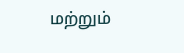மற்றும்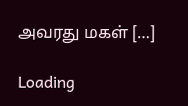அவரது மகள் […]

Loading